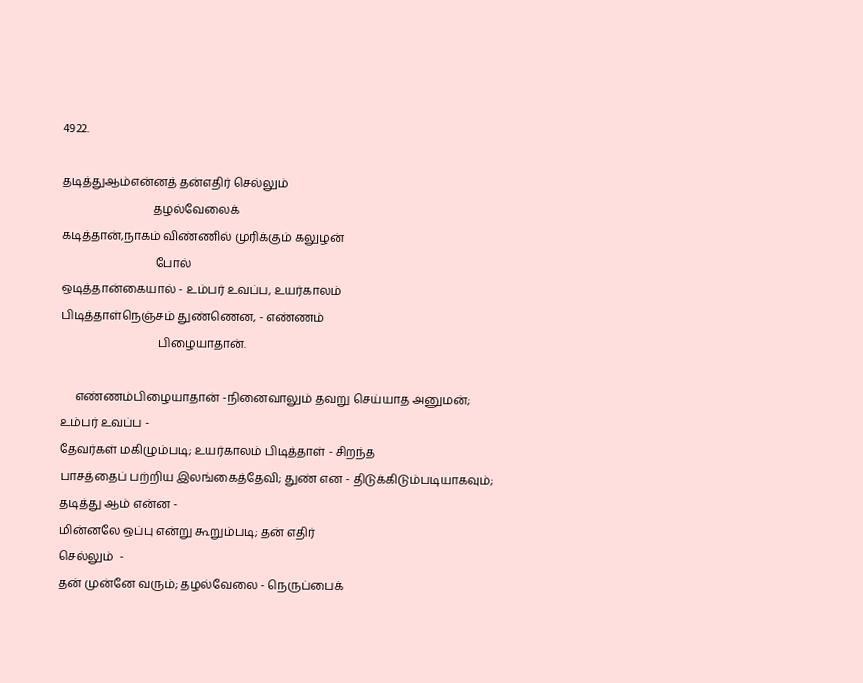4922.

தடித்துஆம்என்னத் தன்எதிர் செல்லும்
                               தழல்வேலைக்
கடித்தான்,நாகம் விண்ணில் முரிக்கும் கலுழன்
                                போல்
ஒடித்தான்கையால் - உம்பர் உவப்ப, உயர்காலம்
பிடித்தாள்நெஞ்சம் துண்ணென, - எண்ணம்
                                 பிழையாதான்.

     எண்ணம்பிழையாதான் -நினைவாலும் தவறு செய்யாத அனுமன்;
உம்பர் உவப்ப -
தேவர்கள் மகிழும்படி; உயர்காலம் பிடித்தாள் - சிறந்த
பாசத்தைப் பற்றிய இலங்கைத்தேவி; துண் என - திடுக்கிடும்படியாகவும்;
தடித்து ஆம் என்ன -
மின்னலே ஒப்பு என்று கூறும்படி; தன் எதிர்
செல்லும்  -
தன் முன்னே வரும்; தழல்வேலை - நெருப்பைக்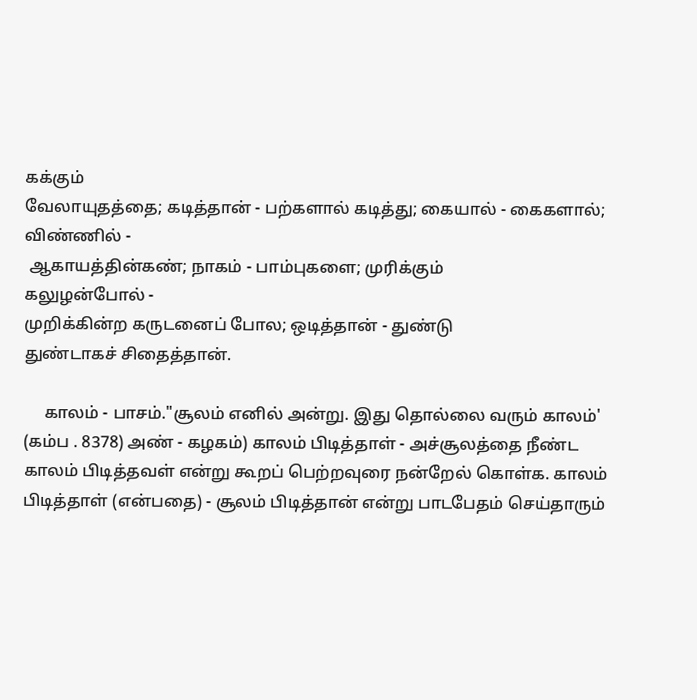கக்கும்
வேலாயுதத்தை; கடித்தான் - பற்களால் கடித்து; கையால் - கைகளால்;
விண்ணில் -
 ஆகாயத்தின்கண்; நாகம் - பாம்புகளை; முரிக்கும்
கலுழன்போல் -
முறிக்கின்ற கருடனைப் போல; ஒடித்தான் - துண்டு
துண்டாகச் சிதைத்தான்.

     காலம் - பாசம்."சூலம் எனில் அன்று. இது தொல்லை வரும் காலம்'
(கம்ப . 8378) அண் - கழகம்) காலம் பிடித்தாள் - அச்சூலத்தை நீண்ட
காலம் பிடித்தவள் என்று கூறப் பெற்றவுரை நன்றேல் கொள்க. காலம்
பிடித்தாள் (என்பதை) - சூலம் பிடித்தான் என்று பாடபேதம் செய்தாரும்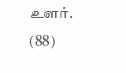உளர்.                                                 (88)